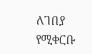ለገበያ የሚቀርቡ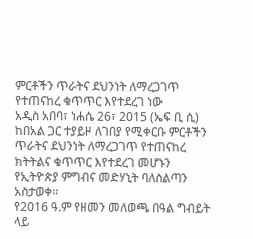ምርቶችን ጥራትና ደህንነት ለማረጋገጥ የተጠናከረ ቁጥጥር እየተደረገ ነው
አዲስ አበባ፣ ነሐሴ 26፣ 2015 (ኤፍ ቢ ሲ) ከበአል ጋር ተያይዞ ለገበያ የሚቀርቡ ምርቶችን ጥራትና ደህንነት ለማረጋገጥ የተጠናከረ ክትትልና ቁጥጥር እየተደረገ መሆኑን የኢትዮጵያ ምግብና መድሃኒት ባለስልጣን አስታወቀ።
የ2016 ዓ.ም የዘመን መለወጫ በዓል ግብይት ላይ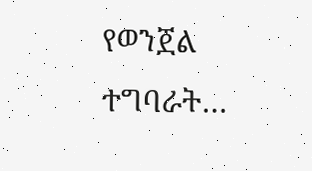የወንጀል ተግባራት…